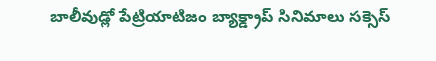బాలీవుడ్లో పేట్రియాటిజం బ్యాక్డ్రాప్ సినిమాలు సక్సెస్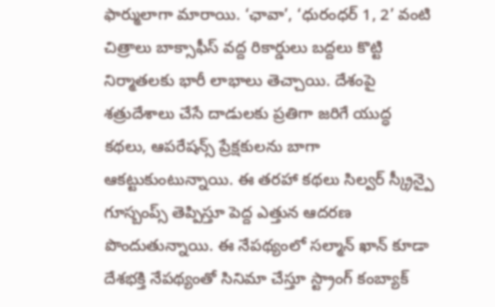ఫార్ములాగా మారాయి. ‘ఛావా’, ‘ధురంధర్ 1, 2’ వంటి చిత్రాలు బాక్సాఫీస్ వద్ద రికార్డులు బద్దలు కొట్టి నిర్మాతలకు భారీ లాభాలు తెచ్చాయి. దేశంపై శత్రుదేశాలు చేసే దాడులకు ప్రతిగా జరిగే యుద్ధ కథలు, ఆపరేషన్స్ ప్రేక్షకులను బాగా ఆకట్టుకుంటున్నాయి. ఈ తరహా కథలు సిల్వర్ స్క్రీన్పై గూస్బంప్స్ తెప్పిస్తూ పెద్ద ఎత్తున ఆదరణ పొందుతున్నాయి. ఈ నేపథ్యంలో సల్మాన్ ఖాన్ కూడా దేశభక్తి నేపథ్యంతో సినిమా చేస్తూ స్ట్రాంగ్ కంబ్యాక్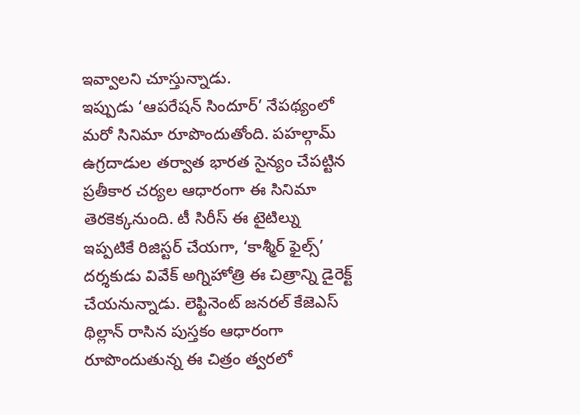ఇవ్వాలని చూస్తున్నాడు.
ఇప్పుడు ‘ఆపరేషన్ సిందూర్’ నేపథ్యంలో మరో సినిమా రూపొందుతోంది. పహల్గామ్ ఉగ్రదాడుల తర్వాత భారత సైన్యం చేపట్టిన ప్రతీకార చర్యల ఆధారంగా ఈ సినిమా తెరకెక్కనుంది. టీ సిరీస్ ఈ టైటిల్ను ఇప్పటికే రిజిస్టర్ చేయగా, ‘కాశ్మీర్ ఫైల్స్’ దర్శకుడు వివేక్ అగ్నిహోత్రి ఈ చిత్రాన్ని డైరెక్ట్ చేయనున్నాడు. లెఫ్టినెంట్ జనరల్ కేజెఎస్ థిల్లాన్ రాసిన పుస్తకం ఆధారంగా రూపొందుతున్న ఈ చిత్రం త్వరలో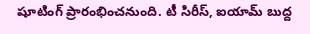షూటింగ్ ప్రారంభించనుంది. టీ సిరీస్, ఐయామ్ బుద్ద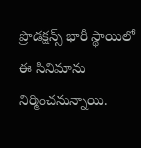ప్రొడక్షన్స్ భారీ స్థాయిలో ఈ సినిమాను నిర్మించనున్నాయి.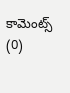కామెంట్స్ (0)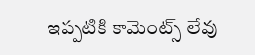ఇప్పటికి కామెంట్స్ లేవు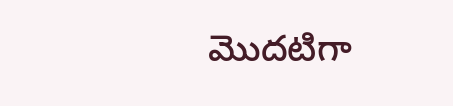మొదటిగా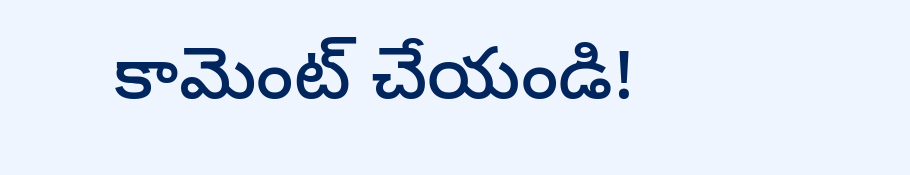కామెంట్ చేయండి!